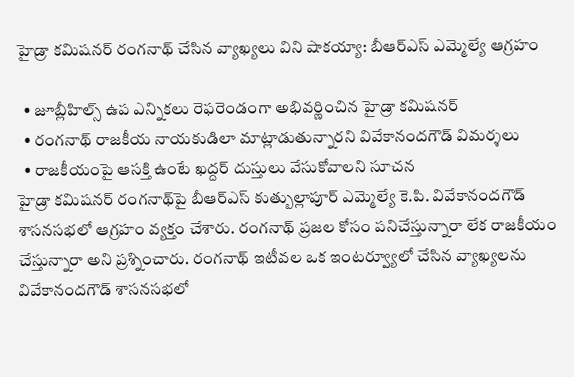హైడ్రా కమిషనర్ రంగనాథ్ చేసిన వ్యాఖ్యలు విని షాకయ్యా: బీఆర్ఎస్ ఎమ్మెల్యే ఆగ్రహం

  • జూబ్లీహిల్స్ ఉప ఎన్నికలు రెఫరెండంగా అభివర్ణించిన హైడ్రా కమిషనర్
  • రంగనాథ్ రాజకీయ నాయకుడిలా మాట్లాడుతున్నారని వివేకానందగౌడ్ విమర్శలు
  • రాజకీయంపై ఆసక్తి ఉంటే ఖద్దర్ దుస్తులు వేసుకోవాలని సూచన
హైడ్రా కమిషనర్ రంగనాథ్‌పై బీఆర్ఎస్ కుత్బుల్లాపూర్ ఎమ్మెల్యే కె.పి. వివేకానందగౌడ్ శాసనసభలో ఆగ్రహం వ్యక్తం చేశారు. రంగనాథ్ ప్రజల కోసం పనిచేస్తున్నారా లేక రాజకీయం చేస్తున్నారా అని ప్రశ్నించారు. రంగనాథ్ ఇటీవల ఒక ఇంటర్వ్యూలో చేసిన వ్యాఖ్యలను వివేకానందగౌడ్ శాసనసభలో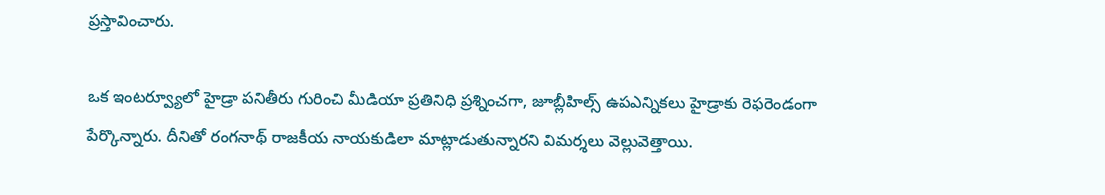ప్రస్తావించారు.

ఒక ఇంటర్వ్యూలో హైడ్రా పనితీరు గురించి మీడియా ప్రతినిధి ప్రశ్నించగా, జూబ్లీహిల్స్ ఉపఎన్నికలు హైడ్రాకు రెఫరెండంగా పేర్కొన్నారు. దీనితో రంగనాథ్ రాజకీయ నాయకుడిలా మాట్లాడుతున్నారని విమర్శలు వెల్లువెత్తాయి.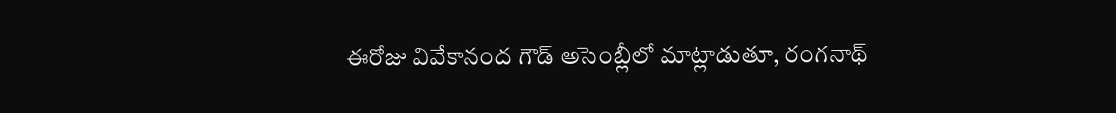ఈరోజు వివేకానంద గౌడ్ అసెంబ్లీలో మాట్లాడుతూ, రంగనాథ్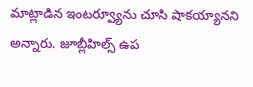మాట్లాడిన ఇంటర్వ్యూను చూసి షాకయ్యానని అన్నారు. జూబ్లీహిల్స్ ఉప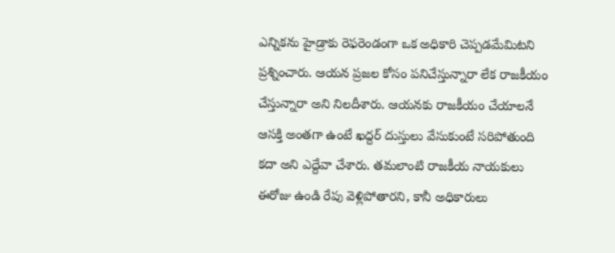ఎన్నికను హైడ్రాకు రెఫరెండంగా ఒక అధికారి చెప్పడమేమిటని ప్రశ్నించారు. ఆయన ప్రజల కోసం పనిచేస్తున్నారా లేక రాజకీయం చేస్తున్నారా అని నిలదీశారు. ఆయనకు రాజకీయం చేయాలనే ఆసక్తి అంతగా ఉంటే ఖద్దర్ దుస్తులు వేసుకుంటే సరిపోతుంది కదా అని ఎద్దేవా చేశారు. తమలాంటి రాజకీయ నాయకులు ఈరోజు ఉండి రేపు వెళ్లిపోతారని, కానీ అధికారులు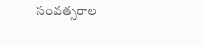సంవత్సరాల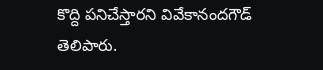కొద్ది పనిచేస్తారని వివేకానందగౌడ్ తెలిపారు.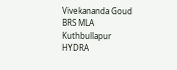Vivekananda Goud
BRS MLA
Kuthbullapur
HYDRA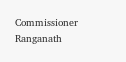Commissioner
Ranganath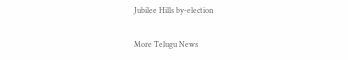Jubilee Hills by-election

More Telugu News